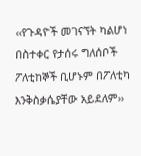‹‹የጉዳዮች መገናኘት ካልሆነ በስተቀር የታሰሩ ግለሰቦች ፖለቲከኞች ቢሆኑም በፖለቲካ እንቅስቃሴያቸው አይደለም››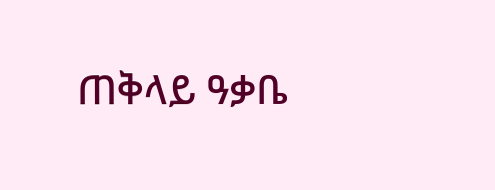ጠቅላይ ዓቃቤ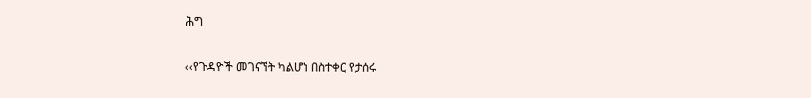ሕግ

‹‹የጉዳዮች መገናኘት ካልሆነ በስተቀር የታሰሩ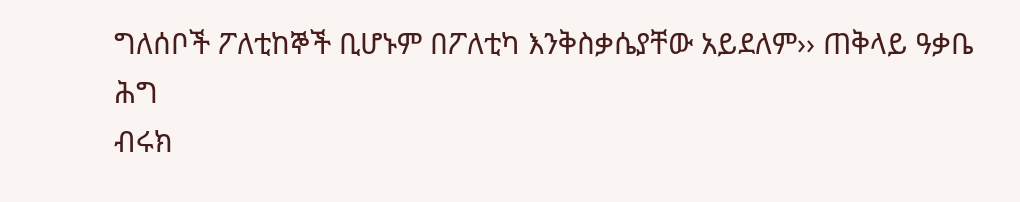ግለሰቦች ፖለቲከኞች ቢሆኑም በፖለቲካ እንቅስቃሴያቸው አይደለም›› ጠቅላይ ዓቃቤ ሕግ
ብሩክ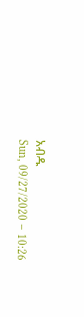አብዱ
Sun, 09/27/2020 – 10:26